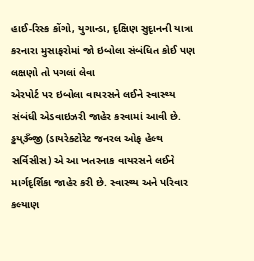હાઈ-રિસ્ક કોંગો, યુગાન્ડા, દૃક્ષિણ સુદૃાનની યાત્રા કરનારા મુસાફરોમાં જો ઇબોલા સંબંધિત કોઈ પણ લક્ષણો તો પગલાં લેવા
એરપોર્ટ પર ઇબોલા વાયરસને લઈને સ્વાસ્થ્ય સંબંધી એડવાઇઝરી જાહેર કરવામાં આવી છે. ડ્ઢય્ૐજી (ડાયરેક્ટોરેટ જનરલ ઓફ હેલ્થ સર્વિસીસ) એ આ ખતરનાક વાયરસને લઈને માર્ગદૃર્શિકા જાહેર કરી છે. સ્વાસ્થ્ય અને પરિવાર કલ્યાણ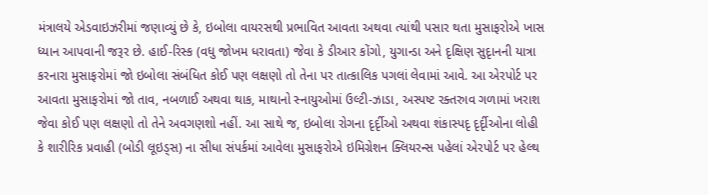મંત્રાલયે એડવાઇઝરીમાં જણાવ્યું છે કે, ઇબોલા વાયરસથી પ્રભાવિત આવતા અથવા ત્યાંથી પસાર થતા મુસાફરોએ ખાસ ધ્યાન આપવાની જરૂર છે. હાઈ-રિસ્ક (વધુ જોખમ ધરાવતા) જેવા કે ડીઆર કોંગો, યુગાન્ડા અને દૃક્ષિણ સુદૃાનની યાત્રા કરનારા મુસાફરોમાં જો ઇબોલા સંબંધિત કોઈ પણ લક્ષણો તો તેના પર તાત્કાલિક પગલાં લેવામાં આવે. આ એરપોર્ટ પર આવતા મુસાફરોમાં જો તાવ, નબળાઈ અથવા થાક, માથાનો સ્નાયુઓમાં ઉલ્ટી-ઝાડા, અસ્પષ્ટ રક્તરુાવ ગળામાં ખરાશ જેવા કોઈ પણ લક્ષણો તો તેને અવગણશો નહીં. આ સાથે જ, ઇબોલા રોગના દૃર્દૃીઓ અથવા શંકાસ્પદૃ દૃર્દૃીઓના લોહી કે શારીરિક પ્રવાહી (બોડી લૂઇડ્સ) ના સીધા સંપર્કમાં આવેલા મુસાફરોએ ઇમિગ્રેશન ક્લિયરન્સ પહેલાં એરપોર્ટ પર હેલ્થ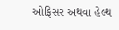ઓફિસર અથવા હેલ્થ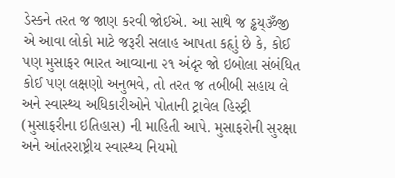ડેસ્કને તરત જ જાણ કરવી જોઈએ. આ સાથે જ ડ્ઢય્ૐજી એ આવા લોકો માટે જરૂરી સલાહ આપતા કહૃાું છે કે, કોઈ પણ મુસાફર ભારત આવ્યાના ૨૧ અંદૃર જો ઇબોલા સંબંધિત કોઈ પણ લક્ષણો અનુભવે, તો તરત જ તબીબી સહાય લે અને સ્વાસ્થ્ય અધિકારીઓને પોતાની ટ્રાવેલ હિસ્ટ્રી (મુસાફરીના ઇતિહાસ) ની માહિતી આપે. મુસાફરોની સુરક્ષા અને આંતરરાષ્ટ્રીય સ્વાસ્થ્ય નિયમો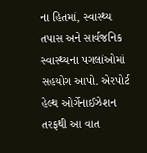ના હિતમાં, સ્વાસ્થ્ય તપાસ અને સાર્વજનિક સ્વાસ્થ્યના પગલાંઓમાં સહયોગ આપો. એરપોર્ટ હેલ્થ ઓર્ગેનાઈઝેશન તરફથી આ વાત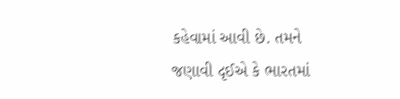કહેવામાં આવી છે. તમને જણાવી દૃઈએ કે ભારતમાં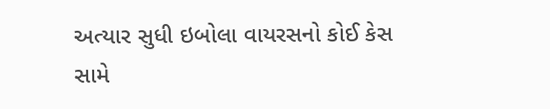અત્યાર સુધી ઇબોલા વાયરસનો કોઈ કેસ સામે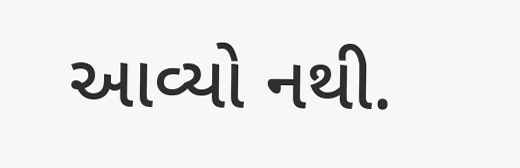આવ્યો નથી.